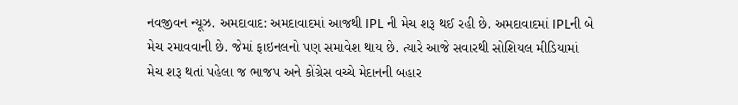નવજીવન ન્યૂઝ. અમદાવાદ: અમદાવાદમાં આજથી IPL ની મેચ શરૂ થઈ રહી છે. અમદાવાદમાં IPLની બે મેચ રમાવવાની છે. જેમાં ફાઇનલનો પણ સમાવેશ થાય છે. ત્યારે આજે સવારથી સોશિયલ મીડિયામાં મેચ શરૂ થતાં પહેલા જ ભાજપ અને કોંગ્રેસ વચ્ચે મેદાનની બહાર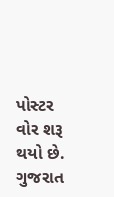પોસ્ટર વોર શરૂ થયો છે. ગુજરાત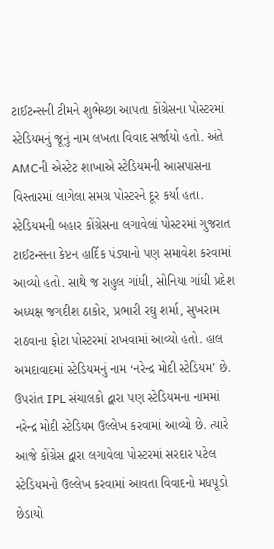ટાઈટન્સની ટીમને શુભેચ્છા આપતા કોંગ્રેસના પોસ્ટરમાં સ્ટેડિયમનું જૂનું નામ લખતા વિવાદ સર્જાયો હતો. અંતે AMCની એસ્ટેટ શાખાએ સ્ટેડિયમની આસપાસના વિસ્તારમાં લાગેલા સમગ્ર પોસ્ટરને દૂર કર્યા હતા.
સ્ટેડિયમની બહાર કોંગ્રેસના લગાવેલાં પોસ્ટરમાં ગુજરાત ટાઈટન્સના કેપ્ટન હાર્દિક પંડ્યાનો પણ સમાવેશ કરવામાં આવ્યો હતો. સાથે જ રાહુલ ગાંધી, સોનિયા ગાંધી પ્રદેશ અધ્યક્ષ જગદીશ ઠાકોર, પ્રભારી રઘુ શર્મા, સુખરામ રાઠવાના ફોટા પોસ્ટરમાં રાખવામાં આવ્યો હતો. હાલ અમદાવાદમાં સ્ટેડિયમનું નામ ‘નરેન્દ્ર મોદી સ્ટેડિયમ’ છે. ઉપરાંત IPL સંચાલકો દ્વારા પણ સ્ટેડિયમના નામમાં નરેન્દ્ર મોદી સ્ટેડિયમ ઉલ્લેખ કરવામાં આવ્યો છે. ત્યારે આજે કોંગ્રેસ દ્વારા લગાવેલા પોસ્ટરમાં સરદાર પટેલ સ્ટેડિયમનો ઉલ્લેખ કરવામાં આવતા વિવાદનો મધપૂડો છેડાયો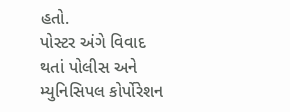હતો.
પોસ્ટર અંગે વિવાદ થતાં પોલીસ અને મ્યુનિસિપલ કોર્પોરેશન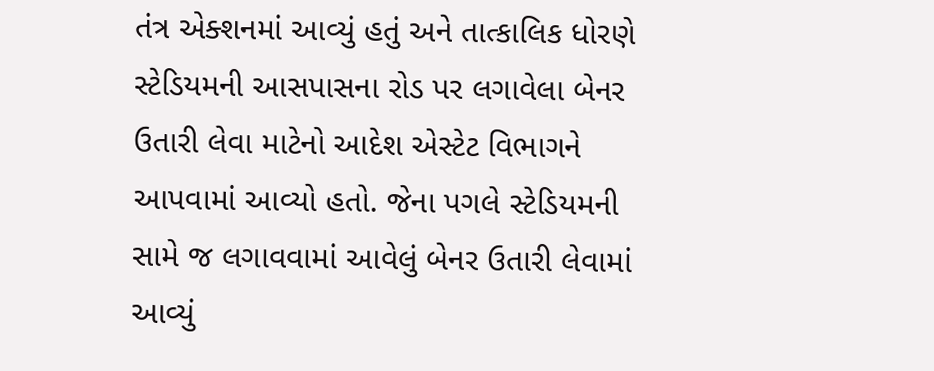તંત્ર એક્શનમાં આવ્યું હતું અને તાત્કાલિક ધોરણે સ્ટેડિયમની આસપાસના રોડ પર લગાવેલા બેનર ઉતારી લેવા માટેનો આદેશ એસ્ટેટ વિભાગને આપવામાં આવ્યો હતો. જેના પગલે સ્ટેડિયમની સામે જ લગાવવામાં આવેલું બેનર ઉતારી લેવામાં આવ્યું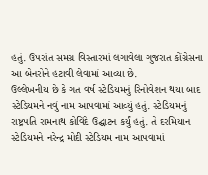હતું. ઉપરાંત સમગ્ર વિસ્તારમાં લગાવેલા ગુજરાત કોંગ્રેસના આ બેનરોને હટાવી લેવામાં આવ્યા છે.
ઉલ્લેખનીય છે કે ગત વર્ષ સ્ટેડિયમનું રિનોવેશન થયા બાદ સ્ટેડિયમને નવું નામ આપવામાં આવ્યું હતું. સ્ટેડિયમનું રાષ્ટ્રપતિ રામનાથ કોવિંદે ઉદ્ઘાટન કર્યું હતું. તે દરમિયાન સ્ટેડિયમને નરેન્દ્ર મોદી સ્ટેડિયમ નામ આપવામાં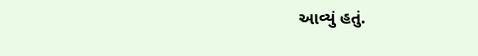આવ્યું હતું.